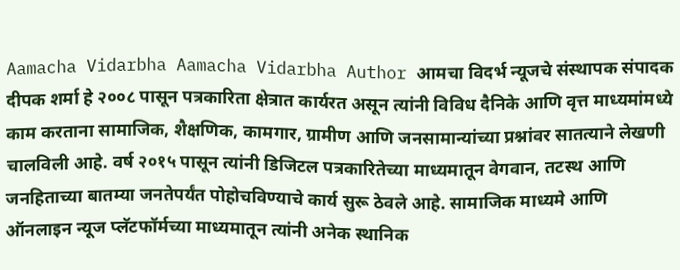Aamacha Vidarbha Aamacha Vidarbha Author आमचा विदर्भ न्यूजचे संस्थापक संपादक दीपक शर्मा हे २००८ पासून पत्रकारिता क्षेत्रात कार्यरत असून त्यांनी विविध दैनिके आणि वृत्त माध्यमांमध्ये काम करताना सामाजिक, शैक्षणिक, कामगार, ग्रामीण आणि जनसामान्यांच्या प्रश्नांवर सातत्याने लेखणी चालविली आहे. वर्ष २०१५ पासून त्यांनी डिजिटल पत्रकारितेच्या माध्यमातून वेगवान, तटस्थ आणि जनहिताच्या बातम्या जनतेपर्यंत पोहोचविण्याचे कार्य सुरू ठेवले आहे. सामाजिक माध्यमे आणि ऑनलाइन न्यूज प्लॅटफॉर्मच्या माध्यमातून त्यांनी अनेक स्थानिक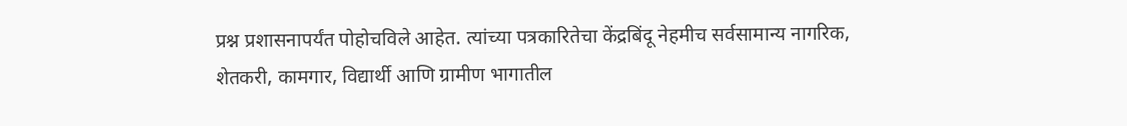प्रश्न प्रशासनापर्यंत पोहोचविले आहेत. त्यांच्या पत्रकारितेचा केंद्रबिंदू नेहमीच सर्वसामान्य नागरिक, शेतकरी, कामगार, विद्यार्थी आणि ग्रामीण भागातील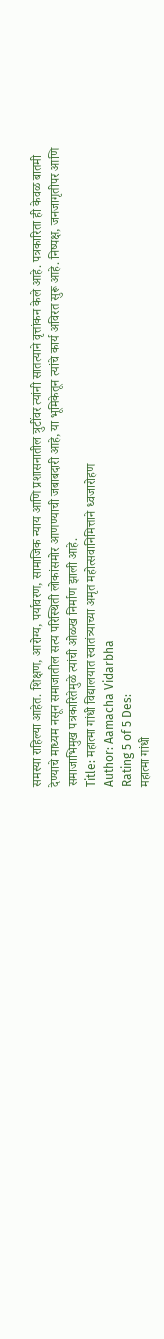समस्या राहिल्या आहेत. शिक्षण, आरोग्य, पर्यावरण, सामाजिक न्याय आणि प्रशासनातील त्रुटींवर त्यांनी सातत्याने वृत्तांकन केले आहे. पत्रकारिता ही केवळ बातमी देण्याचे माध्यम नसून समाजातील सत्य परिस्थिती लोकांसमोर आणण्याची जबाबदारी आहे, या भूमिकेतून त्यांचे कार्य अविरत सुरू आहे. निष्पक्ष, जनजागृतीपर आणि समाजाभिमुख पत्रकारितेमुळे त्यांची ओळख निर्माण झाली आहे.
Title: महात्मा गांधी विद्यालयात स्वातंत्र्याच्या अमृत महोत्सवानिमित्ताने ध्वजारोहण
Author: Aamacha Vidarbha
Rating 5 of 5 Des:
महात्मा गांधी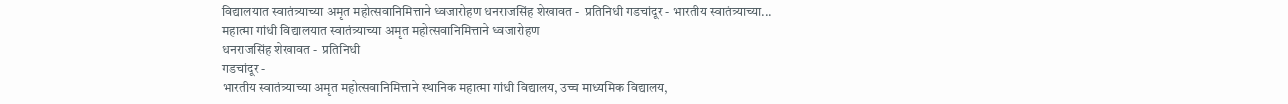विद्यालयात स्वातंत्र्याच्या अमृत महोत्सवानिमित्ताने ध्वजारोहण धनराजसिंह शेखावत -  प्रतिनिधी गडचांदूर - भारतीय स्वातंत्र्याच्या...
महात्मा गांधी विद्यालयात स्वातंत्र्याच्या अमृत महोत्सवानिमित्ताने ध्वजारोहण
धनराजसिंह शेखावत -  प्रतिनिधी
गडचांदूर -
भारतीय स्वातंत्र्याच्या अमृत महोत्सवानिमित्ताने स्थानिक महात्मा गांधी विद्यालय, उच्च माध्यमिक विद्यालय,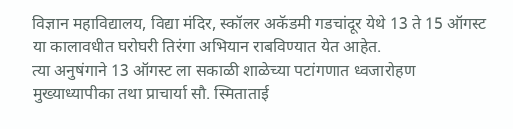विज्ञान महाविद्यालय, विद्या मंदिर, स्कॉलर अकॅडमी गडचांदूर येथे 13 ते 15 ऑगस्ट या कालावधीत घरोघरी तिरंगा अभियान राबविण्यात येत आहेत.
त्या अनुषंगाने 13 ऑगस्ट ला सकाळी शाळेच्या पटांगणात ध्वजारोहण मुख्याध्यापीका तथा प्राचार्या सौ. स्मिताताई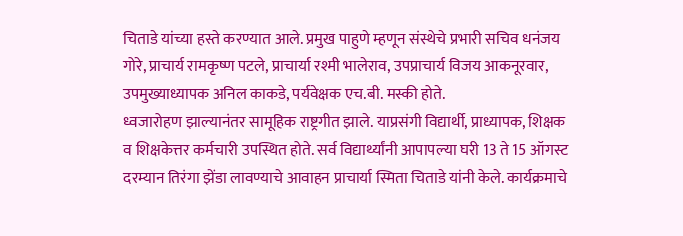चिताडे यांच्या हस्ते करण्यात आले. प्रमुख पाहुणे म्हणून संस्थेचे प्रभारी सचिव धनंजय गोरे, प्राचार्य रामकृष्ण पटले, प्राचार्या रश्मी भालेराव, उपप्राचार्य विजय आकनूरवार, उपमुख्याध्यापक अनिल काकडे, पर्यवेक्षक एच.बी. मस्की होते.
ध्वजारोहण झाल्यानंतर सामूहिक राष्ट्रगीत झाले. याप्रसंगी विद्यार्थी, प्राध्यापक, शिक्षक व शिक्षकेत्तर कर्मचारी उपस्थित होते. सर्व विद्यार्थ्यांनी आपापल्या घरी 13 ते 15 ऑगस्ट दरम्यान तिरंगा झेंडा लावण्याचे आवाहन प्राचार्या स्मिता चिताडे यांनी केले. कार्यक्रमाचे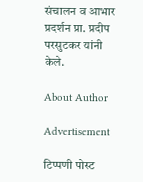संचालन व आभार प्रदर्शन प्रा. प्रदीप परसुटकर यांनी केले.

About Author

Advertisement

टिप्पणी पोस्ट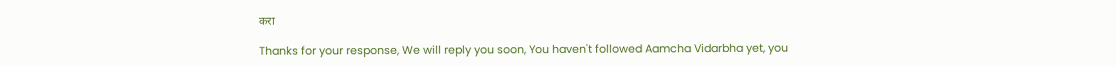करा

Thanks for your response, We will reply you soon, You haven't followed Aamcha Vidarbha yet, you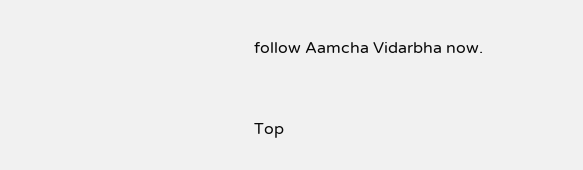follow Aamcha Vidarbha now.


Top